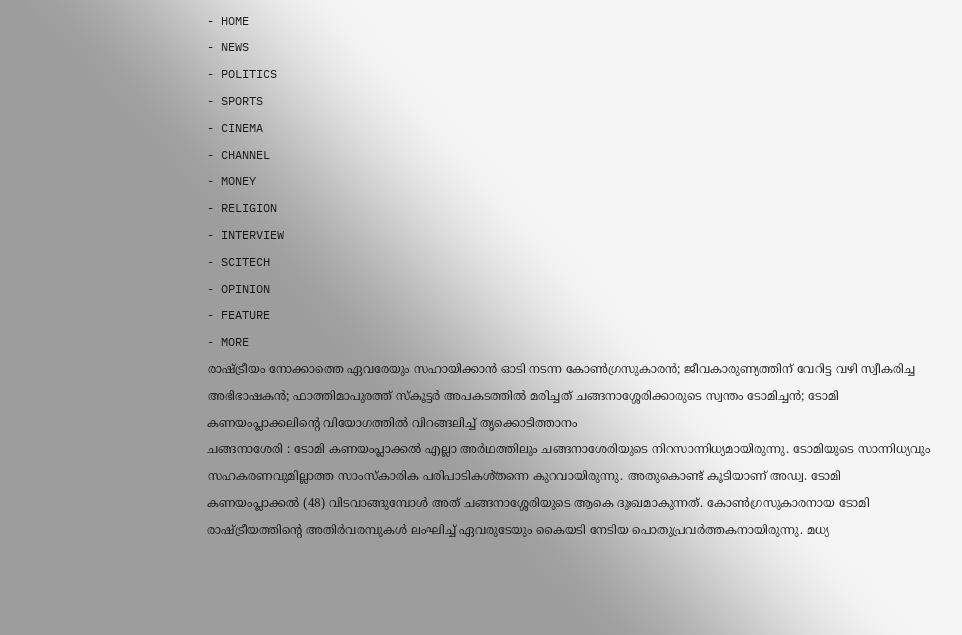- HOME
- NEWS
- POLITICS
- SPORTS
- CINEMA
- CHANNEL
- MONEY
- RELIGION
- INTERVIEW
- SCITECH
- OPINION
- FEATURE
- MORE
രാഷ്ട്രീയം നോക്കാത്തെ ഏവരേയും സഹായിക്കാൻ ഓടി നടന്ന കോൺഗ്രസുകാരൻ; ജീവകാരുണ്യത്തിന് വേറിട്ട വഴി സ്വീകരിച്ച അഭിഭാഷകൻ; ഫാത്തിമാപുരത്ത് സ്കൂട്ടർ അപകടത്തിൽ മരിച്ചത് ചങ്ങനാശ്ശേരിക്കാരുടെ സ്വന്തം ടോമിച്ചൻ; ടോമി കണയംപ്ലാക്കലിന്റെ വിയോഗത്തിൽ വിറങ്ങലിച്ച് തൃക്കൊടിത്താനം
ചങ്ങനാശേരി : ടോമി കണയംപ്ലാക്കൽ എല്ലാ അർഥത്തിലും ചങ്ങനാശേരിയുടെ നിറസാന്നിധ്യമായിരുന്നു. ടോമിയുടെ സാന്നിധ്യവും സഹകരണവുമില്ലാത്ത സാംസ്കാരിക പരിപാടികൾ്തന്നെ കുറവായിരുന്നു. അതുകൊണ്ട് കൂടിയാണ് അഡ്വ. ടോമി കണയംപ്ലാക്കൽ (48) വിടവാങ്ങുമ്പോൾ അത് ചങ്ങനാശ്ശേരിയുടെ ആകെ ദുഃഖമാകുന്നത്. കോൺഗ്രസുകാരനായ ടോമി രാഷ്ട്രീയത്തിന്റെ അതിർവരമ്പുകൾ ലംഘിച്ച് ഏവരുടേയും കൈയടി നേടിയ പൊതുപ്രവർത്തകനായിരുന്നു. മധ്യ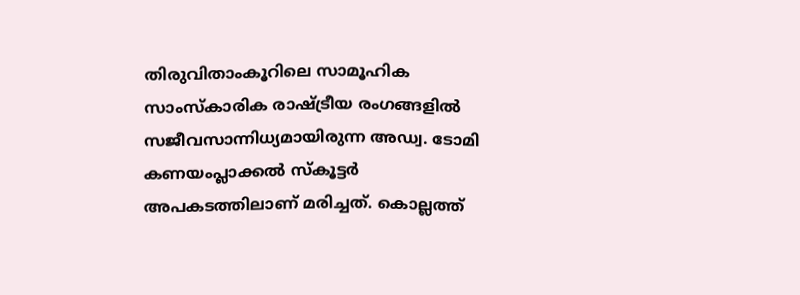തിരുവിതാംകൂറിലെ സാമൂഹിക സാംസ്കാരിക രാഷ്ട്രീയ രംഗങ്ങളിൽ സജീവസാന്നിധ്യമായിരുന്ന അഡ്വ. ടോമി കണയംപ്ലാക്കൽ സ്കൂട്ടർ അപകടത്തിലാണ് മരിച്ചത്. കൊല്ലത്ത്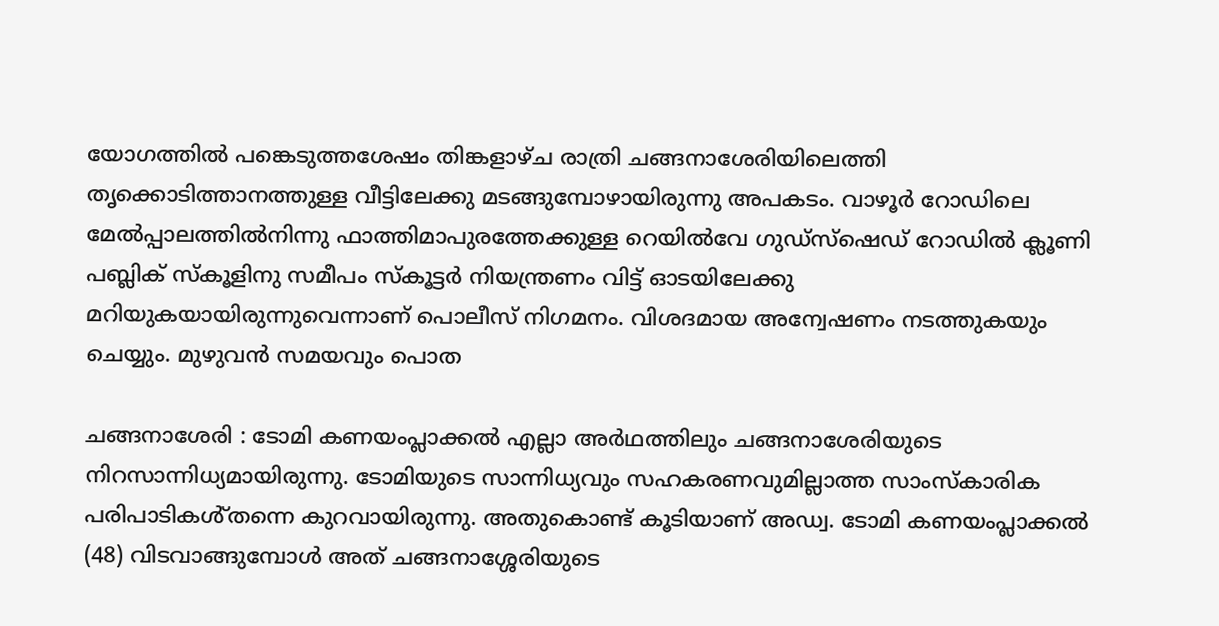യോഗത്തിൽ പങ്കെടുത്തശേഷം തിങ്കളാഴ്ച രാത്രി ചങ്ങനാശേരിയിലെത്തി തൃക്കൊടിത്താനത്തുള്ള വീട്ടിലേക്കു മടങ്ങുമ്പോഴായിരുന്നു അപകടം. വാഴൂർ റോഡിലെ മേൽപ്പാലത്തിൽനിന്നു ഫാത്തിമാപുരത്തേക്കുള്ള റെയിൽവേ ഗുഡ്സ്ഷെഡ് റോഡിൽ ക്ലൂണി പബ്ലിക് സ്കൂളിനു സമീപം സ്കൂട്ടർ നിയന്ത്രണം വിട്ട് ഓടയിലേക്കു മറിയുകയായിരുന്നുവെന്നാണ് പൊലീസ് നിഗമനം. വിശദമായ അന്വേഷണം നടത്തുകയും ചെയ്യും. മുഴുവൻ സമയവും പൊത

ചങ്ങനാശേരി : ടോമി കണയംപ്ലാക്കൽ എല്ലാ അർഥത്തിലും ചങ്ങനാശേരിയുടെ നിറസാന്നിധ്യമായിരുന്നു. ടോമിയുടെ സാന്നിധ്യവും സഹകരണവുമില്ലാത്ത സാംസ്കാരിക പരിപാടികൾ്തന്നെ കുറവായിരുന്നു. അതുകൊണ്ട് കൂടിയാണ് അഡ്വ. ടോമി കണയംപ്ലാക്കൽ (48) വിടവാങ്ങുമ്പോൾ അത് ചങ്ങനാശ്ശേരിയുടെ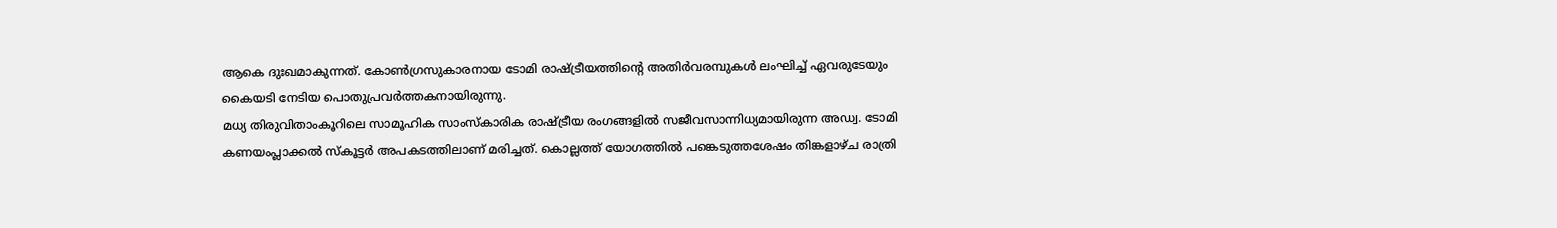ആകെ ദുഃഖമാകുന്നത്. കോൺഗ്രസുകാരനായ ടോമി രാഷ്ട്രീയത്തിന്റെ അതിർവരമ്പുകൾ ലംഘിച്ച് ഏവരുടേയും കൈയടി നേടിയ പൊതുപ്രവർത്തകനായിരുന്നു.
മധ്യ തിരുവിതാംകൂറിലെ സാമൂഹിക സാംസ്കാരിക രാഷ്ട്രീയ രംഗങ്ങളിൽ സജീവസാന്നിധ്യമായിരുന്ന അഡ്വ. ടോമി കണയംപ്ലാക്കൽ സ്കൂട്ടർ അപകടത്തിലാണ് മരിച്ചത്. കൊല്ലത്ത് യോഗത്തിൽ പങ്കെടുത്തശേഷം തിങ്കളാഴ്ച രാത്രി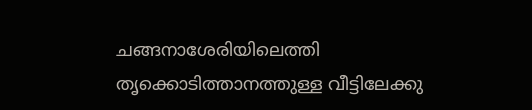ചങ്ങനാശേരിയിലെത്തി തൃക്കൊടിത്താനത്തുള്ള വീട്ടിലേക്കു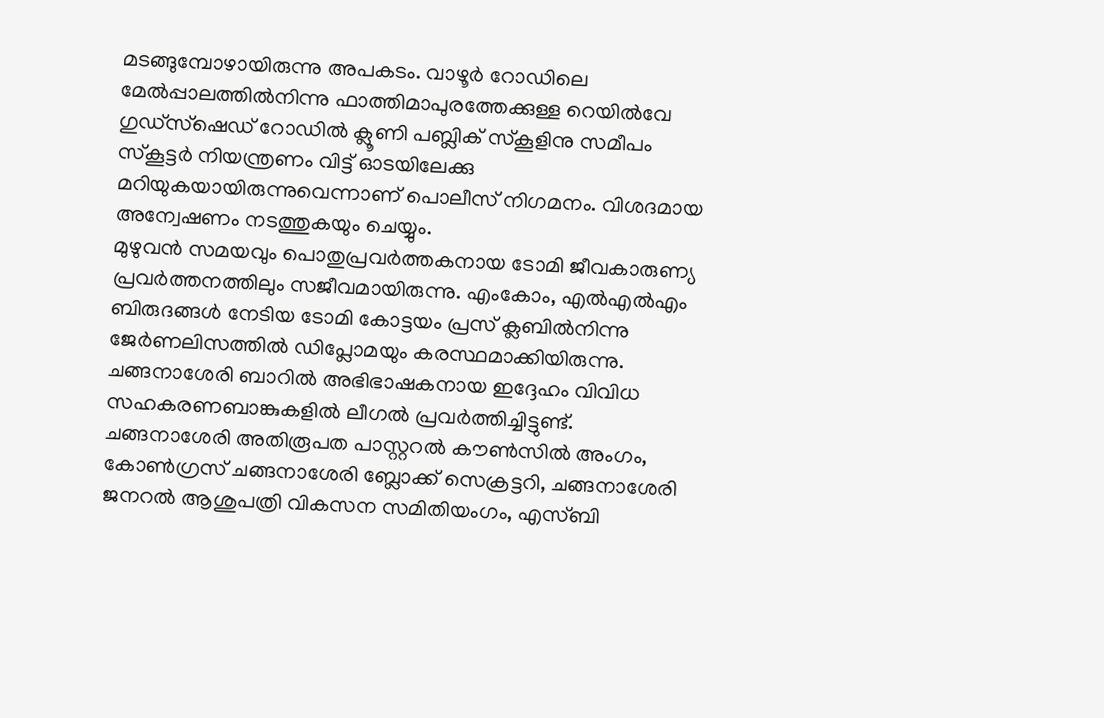മടങ്ങുമ്പോഴായിരുന്നു അപകടം. വാഴൂർ റോഡിലെ മേൽപ്പാലത്തിൽനിന്നു ഫാത്തിമാപുരത്തേക്കുള്ള റെയിൽവേ ഗുഡ്സ്ഷെഡ് റോഡിൽ ക്ലൂണി പബ്ലിക് സ്കൂളിനു സമീപം സ്കൂട്ടർ നിയന്ത്രണം വിട്ട് ഓടയിലേക്കു മറിയുകയായിരുന്നുവെന്നാണ് പൊലീസ് നിഗമനം. വിശദമായ അന്വേഷണം നടത്തുകയും ചെയ്യും.
മുഴുവൻ സമയവും പൊതുപ്രവർത്തകനായ ടോമി ജീവകാരുണ്യ പ്രവർത്തനത്തിലും സജീവമായിരുന്നു. എംകോം, എൽഎൽഎം ബിരുദങ്ങൾ നേടിയ ടോമി കോട്ടയം പ്രസ് ക്ലബിൽനിന്നു ജേർണലിസത്തിൽ ഡിപ്ലോമയും കരസ്ഥമാക്കിയിരുന്നു. ചങ്ങനാശേരി ബാറിൽ അഭിഭാഷകനായ ഇദ്ദേഹം വിവിധ സഹകരണബാങ്കുകളിൽ ലീഗൽ പ്രവർത്തിച്ചിട്ടുണ്ട്.
ചങ്ങനാശേരി അതിരൂപത പാസ്റ്ററൽ കൗൺസിൽ അംഗം, കോൺഗ്രസ് ചങ്ങനാശേരി ബ്ലോക്ക് സെക്രട്ടറി, ചങ്ങനാശേരി ജനറൽ ആശുപത്രി വികസന സമിതിയംഗം, എസ്ബി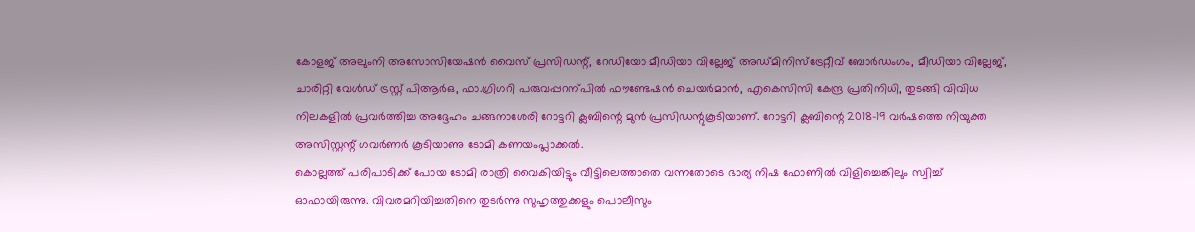കോളജ് അലുംനി അസോസിയേഷൻ വൈസ് പ്രസിഡന്റ്, റേഡിയോ മീഡിയാ വില്ലേജ് അഡ്മിനിസ്ട്രേറ്റീവ് ബോർഡംഗം, മീഡിയാ വില്ലേജ്, ചാരിറ്റി വേൾഡ് ട്രസ്റ്റ് പിആർഒ, ഫാ.ഗ്രിഗറി പരുവപ്പറന്പിൽ ഫൗണ്ടേഷൻ ചെയർമാൻ, എകെസിസി കേന്ദ്ര പ്രതിനിധി, തുടങ്ങി വിവിധ നിലകളിൽ പ്രവർത്തിച്ച അദ്ദേഹം ചങ്ങനാശേരി റോട്ടറി ക്ലബിന്റെ മുൻ പ്രസിഡന്റുകൂടിയാണ്. റോട്ടറി ക്ലബിന്റെ 2018-19 വർഷത്തെ നിയുക്ത അസിസ്റ്റന്റ് ഗവർണർ കൂടിയാണു ടോമി കണയംപ്ലാക്കൽ.
കൊല്ലത്ത് പരിപാടിക്ക് പോയ ടോമി രാത്രി വൈകിയിട്ടും വീട്ടിലെത്താതെ വന്നതോടെ ഭാര്യ നിഷ ഫോണിൽ വിളിച്ചെങ്കിലും സ്വിച്ച് ഓഫായിരുന്നു. വിവരമറിയിച്ചതിനെ തുടർന്നു സുഹൃത്തുക്കളും പൊലീസും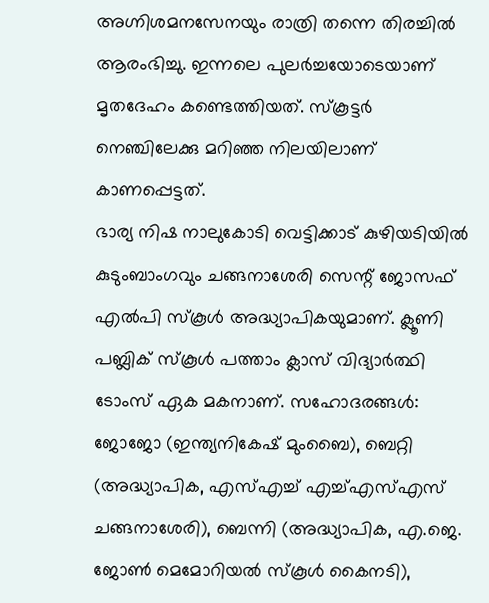അഗ്നിശമനസേനയും രാത്രി തന്നെ തിരച്ചിൽ ആരംഭിച്ചു. ഇന്നലെ പുലർച്ചയോടെയാണ് മൃതദേഹം കണ്ടെത്തിയത്. സ്കൂട്ടർ നെഞ്ചിലേക്കു മറിഞ്ഞ നിലയിലാണ് കാണപ്പെട്ടത്.
ഭാര്യ നിഷ നാലുകോടി വെട്ടിക്കാട് കുഴിയടിയിൽ കുടുംബാംഗവും ചങ്ങനാശേരി സെന്റ് ജോസഫ് എൽപി സ്കൂൾ അദ്ധ്യാപികയുമാണ്. ക്ലൂണി പബ്ലിക് സ്കൂൾ പത്താം ക്ലാസ് വിദ്യാർത്ഥി ടോംസ് ഏക മകനാണ്. സഹോദരങ്ങൾ: ജോജോ (ഇന്ത്യനികേഷ് മുംബൈ), ബെറ്റി (അദ്ധ്യാപിക, എസ്എച്ച് എച്ച്എസ്എസ് ചങ്ങനാശേരി), ബെന്നി (അദ്ധ്യാപിക, എ.ജെ. ജോൺ മെമോറിയൽ സ്കൂൾ കൈനടി),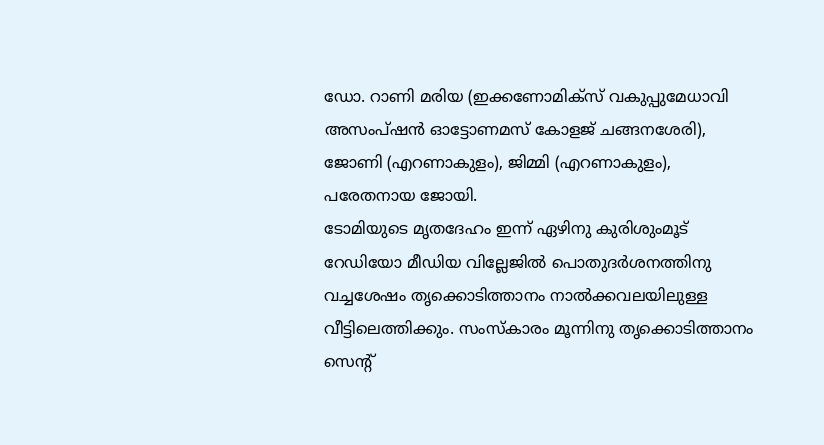ഡോ. റാണി മരിയ (ഇക്കണോമിക്സ് വകുപ്പുമേധാവി അസംപ്ഷൻ ഓട്ടോണമസ് കോളജ് ചങ്ങനശേരി), ജോണി (എറണാകുളം), ജിമ്മി (എറണാകുളം), പരേതനായ ജോയി.
ടോമിയുടെ മൃതദേഹം ഇന്ന് ഏഴിനു കുരിശുംമൂട് റേഡിയോ മീഡിയ വില്ലേജിൽ പൊതുദർശനത്തിനു വച്ചശേഷം തൃക്കൊടിത്താനം നാൽക്കവലയിലുള്ള വീട്ടിലെത്തിക്കും. സംസ്കാരം മൂന്നിനു തൃക്കൊടിത്താനം സെന്റ്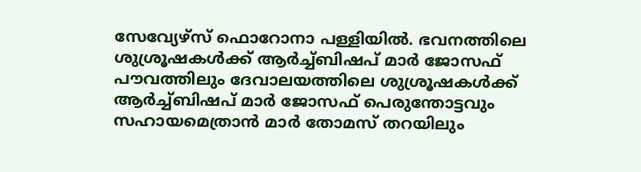സേവ്യേഴ്സ് ഫൊറോനാ പള്ളിയിൽ. ഭവനത്തിലെ ശുശ്രൂഷകൾക്ക് ആർച്ച്ബിഷപ് മാർ ജോസഫ് പൗവത്തിലും ദേവാലയത്തിലെ ശുശ്രൂഷകൾക്ക് ആർച്ച്ബിഷപ് മാർ ജോസഫ് പെരുന്തോട്ടവും സഹായമെത്രാൻ മാർ തോമസ് തറയിലും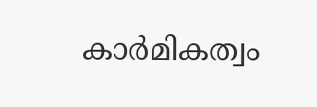കാർമികത്വം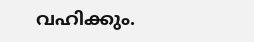വഹിക്കും.